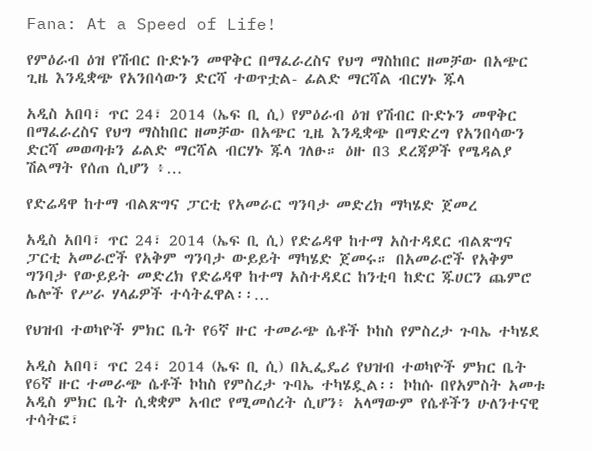Fana: At a Speed of Life!

የምዕራብ ዕዝ የሽብር ቡድኑን መዋቅር በማፈራረስና የህግ ማስከበር ዘመቻው በአጭር ጊዜ እንዲቋጭ የአንበሳውን ድርሻ ተወጥቷል- ፊልድ ማርሻል ብርሃኑ ጁላ

አዲስ አበባ፣ ጥር 24፣ 2014 (ኤፍ ቢ ሲ) የምዕራብ ዕዝ የሽብር ቡድኑን መዋቅር በማፈራረስና የህግ ማስከበር ዘመቻው በአጭር ጊዜ እንዲቋጭ በማድረግ የአንበሳውን ድርሻ መወጣቱን ፊልድ ማርሻል ብርሃኑ ጁላ ገለፁ። ዕዙ በ3 ደረጃዎች የሜዳልያ ሽልማት የሰጠ ሲሆን ፥…

የድሬዳዋ ከተማ ብልጽግና ፓርቲ የአመራር ግንባታ መድረክ ማካሄድ ጀመረ

አዲስ አበባ፣ ጥር 24፣ 2014 (ኤፍ ቢ ሲ) የድሬዳዋ ከተማ አስተዳደር ብልጽግና ፓርቲ አመራሮች የአቅም ግንባታ ውይይት ማካሄድ ጀመሩ። በአመራሮች የአቅም ግንባታ የውይይት መድረክ የድሬዳዋ ከተማ አስተዳደር ከንቲባ ከድር ጁሀርን ጨምሮ ሌሎች የሥራ ሃላፊዎች ተሳትፈዋል፡፡…

የህዝብ ተወካዮች ምክር ቤት የ6ኛ ዙር ተመራጭ ሴቶች ኮከስ የምስረታ ጉባኤ ተካሄደ

አዲስ አበባ፣ ጥር 24፣ 2014 (ኤፍ ቢ ሲ) በኢፌዴሪ የህዝብ ተወካዮች ምክር ቤት የ6ኛ ዙር ተመራጭ ሴቶች ኮከስ የምስረታ ጉባኤ ተካሄዷል፡፡ ኮከሱ በየአምስት አመቱ አዲስ ምክር ቤት ሲቋቋም አብሮ የሚመሰረት ሲሆን፥ አላማውም የሴቶችን ሁለንተናዊ ተሳትፎ፣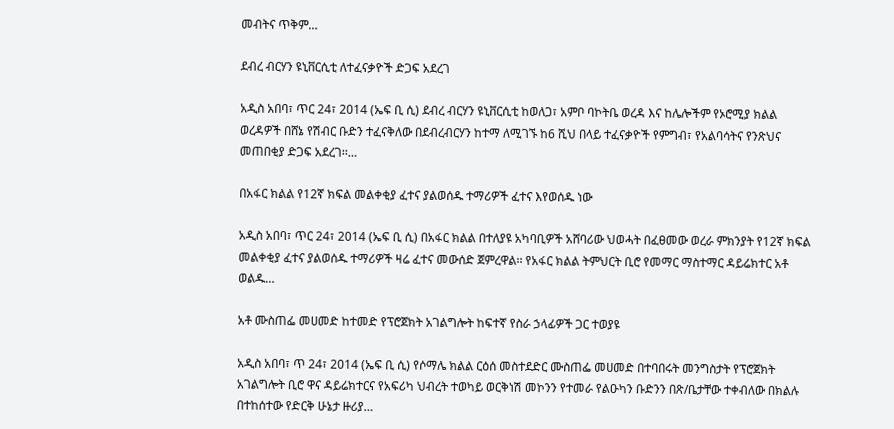መብትና ጥቅም…

ደብረ ብርሃን ዩኒቨርሲቲ ለተፈናቃዮች ድጋፍ አደረገ

አዲስ አበባ፣ ጥር 24፣ 2014 (ኤፍ ቢ ሲ) ደብረ ብርሃን ዩኒቨርሲቲ ከወለጋ፣ አምቦ ባኮትቤ ወረዳ እና ከሌሎችም የኦሮሚያ ክልል ወረዳዎች በሸኔ የሽብር ቡድን ተፈናቅለው በደብረብርሃን ከተማ ለሚገኙ ከ6 ሺህ በላይ ተፈናቃዮች የምግብ፣ የአልባሳትና የንጽህና መጠበቂያ ድጋፍ አደረገ፡፡…

በአፋር ክልል የ12ኛ ክፍል መልቀቂያ ፈተና ያልወሰዱ ተማሪዎች ፈተና እየወሰዱ ነው

አዲስ አበባ፣ ጥር 24፣ 2014 (ኤፍ ቢ ሲ) በአፋር ክልል በተለያዩ አካባቢዎች አሸባሪው ህወሓት በፈፀመው ወረራ ምክንያት የ12ኛ ክፍል መልቀቂያ ፈተና ያልወሰዱ ተማሪዎች ዛሬ ፈተና መውሰድ ጀምረዋል፡፡ የአፋር ክልል ትምህርት ቢሮ የመማር ማስተማር ዳይሬክተር አቶ ወልዱ…

አቶ ሙስጠፌ መሀመድ ከተመድ የፕሮጀክት አገልግሎት ከፍተኛ የስራ ኃላፊዎች ጋር ተወያዩ

አዲስ አበባ፣ ጥ 24፣ 2014 (ኤፍ ቢ ሲ) የሶማሌ ክልል ርዕሰ መስተደድር ሙስጠፌ መሀመድ በተባበሩት መንግስታት የፕሮጀክት አገልግሎት ቢሮ ዋና ዳይሬክተርና የአፍሪካ ህብረት ተወካይ ወርቅነሽ መኮንን የተመራ የልዑካን ቡድንን በጽ/ቤታቸው ተቀብለው በክልሉ በተከሰተው የድርቅ ሁኔታ ዙሪያ…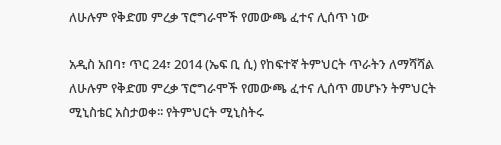ለሁሉም የቅድመ ምረቃ ፕሮግራሞች የመውጫ ፈተና ሊሰጥ ነው

አዲስ አበባ፣ ጥር 24፣ 2014 (ኤፍ ቢ ሲ) የከፍተኛ ትምህርት ጥራትን ለማሻሻል ለሁሉም የቅድመ ምረቃ ፕሮግራሞች የመውጫ ፈተና ሊሰጥ መሆኑን ትምህርት ሚኒስቴር አስታወቀ፡፡ የትምህርት ሚኒስትሩ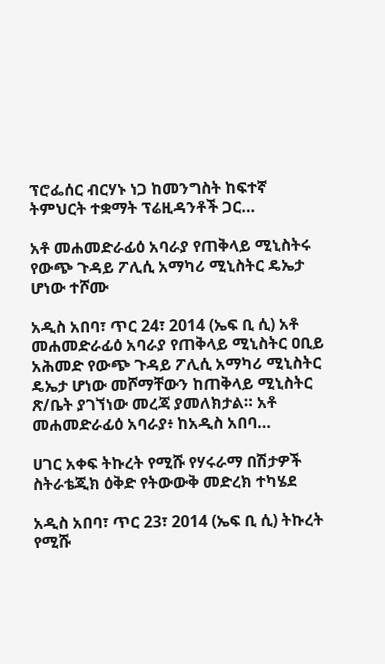ፕሮፌሰር ብርሃኑ ነጋ ከመንግስት ከፍተኛ ትምህርት ተቋማት ፕሬዚዳንቶች ጋር…

አቶ መሐመድራፊዕ አባራያ የጠቅላይ ሚኒስትሩ የውጭ ጉዳይ ፖሊሲ አማካሪ ሚኒስትር ዴኤታ ሆነው ተሾሙ

አዲስ አበባ፣ ጥር 24፣ 2014 (ኤፍ ቢ ሲ) አቶ መሐመድራፊዕ አባራያ የጠቅላይ ሚኒስትር ዐቢይ አሕመድ የውጭ ጉዳይ ፖሊሲ አማካሪ ሚኒስትር ዴኤታ ሆነው መሾማቸውን ከጠቅላይ ሚኒስትር ጽ/ቤት ያገኘነው መረጃ ያመለክታል። አቶ መሐመድራፊዕ አባራያ፥ ከአዲስ አበባ…

ሀገር አቀፍ ትኩረት የሚሹ የሃሩራማ በሽታዎች ስትራቴጂክ ዕቅድ የትውውቅ መድረክ ተካሄደ

አዲስ አበባ፣ ጥር 23፣ 2014 (ኤፍ ቢ ሲ) ትኩረት የሚሹ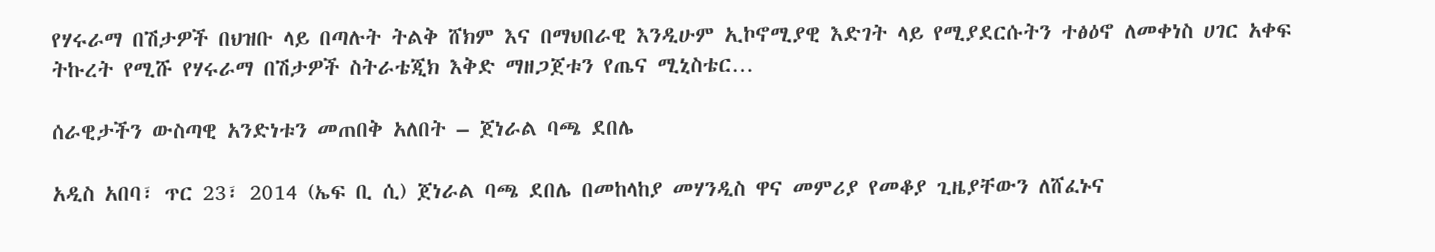የሃሩራማ በሽታዎች በህዝቡ ላይ በጣሉት ትልቅ ሸክም እና በማህበራዊ እንዲሁም ኢኮኖሚያዊ እድገት ላይ የሚያደርሱትን ተፅዕኖ ለመቀነስ ሀገር አቀፍ ትኩረት የሚሹ የሃሩራማ በሽታዎች ስትራቴጂክ እቅድ ማዘጋጀቱን የጤና ሚኒስቴር…

ሰራዊታችን ውስጣዊ አንድነቱን መጠበቅ አለበት – ጀነራል ባጫ ደበሌ

አዲስ አበባ፣ ጥር 23፣ 2014 (ኤፍ ቢ ሲ) ጀነራል ባጫ ደበሌ በመከላከያ መሃንዲስ ዋና መምሪያ የመቆያ ጊዜያቸውን ለሸፈኑና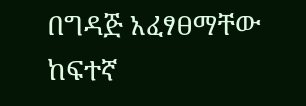በግዳጅ አፈፃፀማቸው ከፍተኛ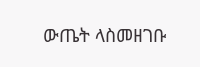ውጤት ላስመዘገቡ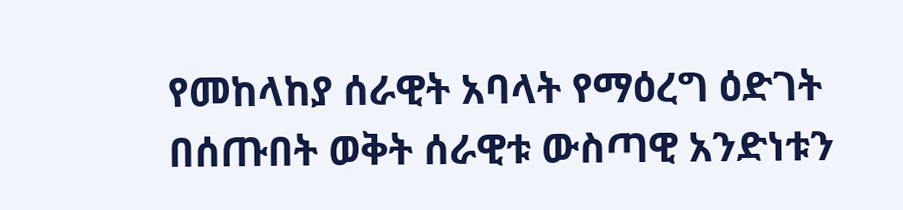የመከላከያ ሰራዊት አባላት የማዕረግ ዕድገት በሰጡበት ወቅት ሰራዊቱ ውስጣዊ አንድነቱን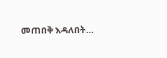መጠበቅ እዳለበት…